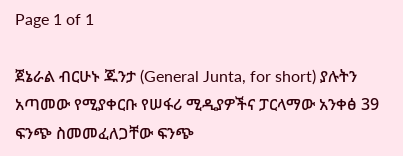Page 1 of 1

ጀኔራል ብርሁኑ ጁንታ (General Junta, for short) ያሉትን አጣመው የሚያቀርቡ የሠፋሪ ሚዲያዎችና ፓርላማው አንቀፅ 39 ፍንጭ ስመመፈለጋቸው ፍንጭ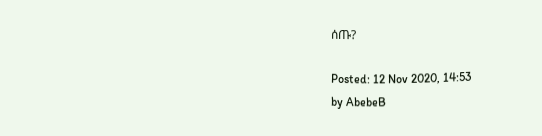ሰጡ?

Posted: 12 Nov 2020, 14:53
by AbebeB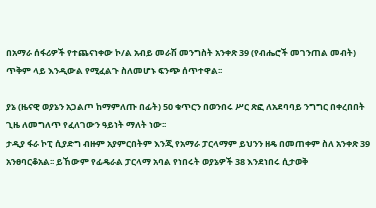በአማራ ሰፋሪዎች የተጨናነቀው ኮ/ል አብይ መራሽ መንግስት አንቀጽ 39 (የብሔሮች መገንጠል መብት) ጥቅም ላይ እንዲውል የሚፈልጉ ስለመሆኑ ፍንጭ ሰጥተዋል፡፡

ያኔ (ዜናዊ ወያኔን አጋልጦ ከማምለጡ በፊት) 50 ቁጥርን በወንበሩ ሥር ጽፎ ለአደባባይ ንግግር በቀረበበት ጊዜ ለመግለጥ የፈለገውን ዓይነት ማለት ነው፡፡
ታዲያ ፋራ ኮፒ ሲያድግ ብዙም አያምርበትም እንጂ የአማራ ፓርላማም ይህንን ዘዴ በመጠቀም ስለ አንቀጽ 39 አንፀባርቆአል፡፡ ይኸውም የፊዴራል ፓርላማ አባል የነበሩት ወያኔዎች 38 እንደነበሩ ሲታወቅ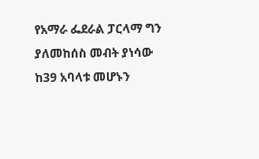የአማራ ፌደራል ፓርላማ ግን ያለመከሰስ መብት ያነሳው ከ39 አባላቱ መሆኑን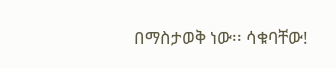በማስታወቅ ነው፡፡ ሳቁባቸው!